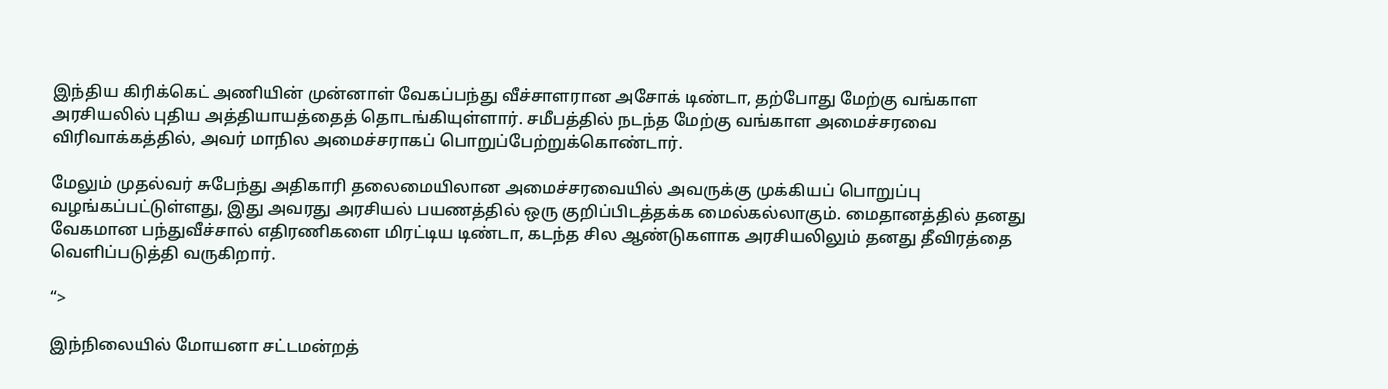இந்திய கிரிக்கெட் அணியின் முன்னாள் வேகப்பந்து வீச்சாளரான அசோக் டிண்டா, தற்போது மேற்கு வங்காள அரசியலில் புதிய அத்தியாயத்தைத் தொடங்கியுள்ளார். சமீபத்தில் நடந்த மேற்கு வங்காள அமைச்சரவை விரிவாக்கத்தில், அவர் மாநில அமைச்சராகப் பொறுப்பேற்றுக்கொண்டார்.

மேலும் முதல்வர் சுபேந்து அதிகாரி தலைமையிலான அமைச்சரவையில் அவருக்கு முக்கியப் பொறுப்பு வழங்கப்பட்டுள்ளது, இது அவரது அரசியல் பயணத்தில் ஒரு குறிப்பிடத்தக்க மைல்கல்லாகும். மைதானத்தில் தனது வேகமான பந்துவீச்சால் எதிரணிகளை மிரட்டிய டிண்டா, கடந்த சில ஆண்டுகளாக அரசியலிலும் தனது தீவிரத்தை வெளிப்படுத்தி வருகிறார்.

“>

இந்நிலையில் மோயனா சட்டமன்றத்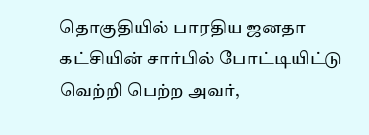தொகுதியில் பாரதிய ஜனதா கட்சியின் சார்பில் போட்டியிட்டு வெற்றி பெற்ற அவர்,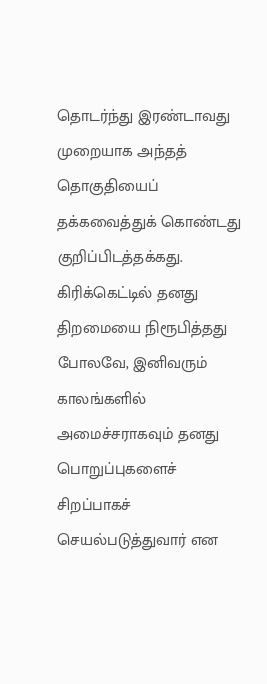தொடர்ந்து இரண்டாவது முறையாக அந்தத் தொகுதியைப் தக்கவைத்துக் கொண்டது குறிப்பிடத்தக்கது. கிரிக்கெட்டில் தனது திறமையை நிரூபித்தது போலவே, இனிவரும் காலங்களில் அமைச்சராகவும் தனது பொறுப்புகளைச் சிறப்பாகச் செயல்படுத்துவார் என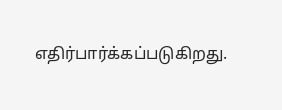எதிர்பார்க்கப்படுகிறது.